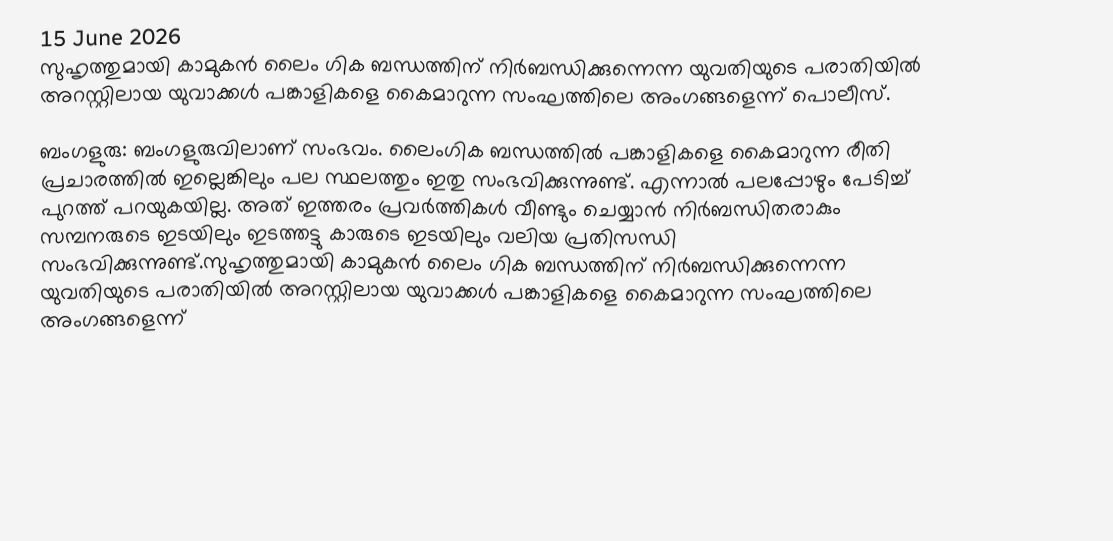15 June 2026
സുഹൃത്തുമായി കാമുകൻ ലൈം ഗിക ബന്ധത്തിന് നിർബന്ധിക്കുന്നെന്ന യുവതിയുടെ പരാതിയിൽ അറസ്റ്റിലായ യുവാക്കൾ പങ്കാളികളെ കൈമാറുന്ന സംഘത്തിലെ അംഗങ്ങളെന്ന് പൊലീസ്.

ബംഗളുരു: ബംഗളുരുവിലാണ് സംഭവം. ലൈംഗിക ബന്ധത്തിൽ പങ്കാളികളെ കൈമാറുന്ന രീതി പ്രചാരത്തിൽ ഇല്ലെങ്കിലും പല സ്ഥലത്തും ഇതു സംഭവിക്കുന്നുണ്ട്. എന്നാൽ പലപ്പോഴും പേടിച്ച് പുറത്ത് പറയുകയില്ല. അത് ഇത്തരം പ്രവർത്തികൾ വീണ്ടും ചെയ്യാൻ നിർബന്ധിതരാകും സമ്പനരുടെ ഇടയിലും ഇടത്തട്ടു കാരുടെ ഇടയിലും വലിയ പ്രതിസന്ധി സംഭവിക്കുന്നുണ്ട്.സുഹൃത്തുമായി കാമുകൻ ലൈം ഗിക ബന്ധത്തിന് നിർബന്ധിക്കുന്നെന്ന യുവതിയുടെ പരാതിയിൽ അറസ്റ്റിലായ യുവാക്കൾ പങ്കാളികളെ കൈമാറുന്ന സംഘത്തിലെ അംഗങ്ങളെന്ന്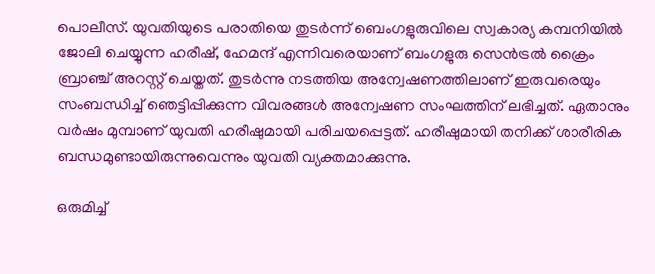പൊലീസ്. യുവതിയുടെ പരാതിയെ തുടർന്ന് ബെംഗളുരുവിലെ സ്വകാര്യ കമ്പനിയിൽ ജോലി ചെയ്യുന്ന ഹരീഷ്, ഹേമന്ദ് എന്നിവരെയാണ് ബംഗളുരു സെൻട്രൽ ക്രൈം ബ്രാഞ്ച് അറസ്റ്റ് ചെയ്തത്. തുടർന്നു നടത്തിയ അന്വേഷണത്തിലാണ് ഇരുവരെയും സംബന്ധിച്ച് ഞെട്ടിപ്പിക്കുന്ന വിവരങ്ങൾ അന്വേഷണ സംഘത്തിന് ലഭിച്ചത്. ഏതാനും വർഷം മുമ്പാണ് യുവതി ഹരീഷുമായി പരിചയപ്പെട്ടത്. ഹരീഷുമായി തനിക്ക് ശാരീരിക ബന്ധമുണ്ടായിരുന്നുവെന്നും യുവതി വ്യക്തമാക്കുന്നു.

ഒരുമിച്ച്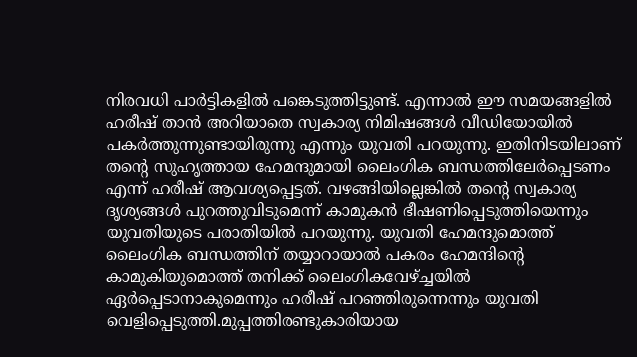നിരവധി പാർട്ടികളിൽ പങ്കെടുത്തിട്ടുണ്ട്. എന്നാൽ ഈ സമയങ്ങളിൽ ഹരീഷ് താൻ അറിയാതെ സ്വകാര്യ നിമിഷങ്ങൾ വീഡിയോയിൽ പകർത്തുന്നുണ്ടായിരുന്നു എന്നും യുവതി പറയുന്നു. ഇതിനിടയിലാണ് തന്റെ സുഹൃത്തായ ഹേമന്ദുമായി ലൈംഗിക ബന്ധത്തിലേർപ്പെടണം എന്ന് ഹരീഷ് ആവശ്യപ്പെട്ടത്. വഴങ്ങിയില്ലെങ്കിൽ തന്റെ സ്വകാര്യ ദൃശ്യങ്ങൾ പുറത്തുവിടുമെന്ന് കാമുകൻ ഭീഷണിപ്പെടുത്തിയെന്നും യുവതിയുടെ പരാതിയിൽ പറയുന്നു. യുവതി ഹേമന്ദുമൊത്ത് ലൈംഗിക ബന്ധത്തിന് തയ്യാറായാൽ പകരം ഹേമന്ദിന്റെ കാമുകിയുമൊത്ത് തനിക്ക് ലൈംഗികവേഴ്ച്ചയിൽ ഏർപ്പെടാനാകുമെന്നും ഹരീഷ് പറഞ്ഞിരുന്നെന്നും യുവതി വെളിപ്പെടുത്തി.മുപ്പത്തിരണ്ടുകാരിയായ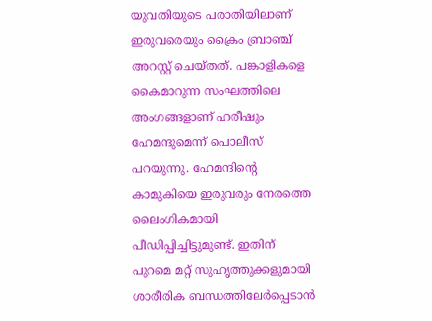യുവതിയുടെ പരാതിയിലാണ് ഇരുവരെയും ക്രൈം ബ്രാഞ്ച് അറസ്റ്റ് ചെയ്തത്. പങ്കാളികളെ കൈമാറുന്ന സംഘത്തിലെ അംഗങ്ങളാണ് ഹരീഷും ഹേമന്ദുമെന്ന് പൊലീസ് പറയുന്നു. ഹേമന്ദിന്റെ കാമുകിയെ ഇരുവരും നേരത്തെ ലൈംഗികമായി പീഡിപ്പിച്ചിട്ടുമുണ്ട്. ഇതിന് പുറമെ മറ്റ് സുഹൃത്തുക്കളുമായി ശാരീരിക ബന്ധത്തിലേർപ്പെടാൻ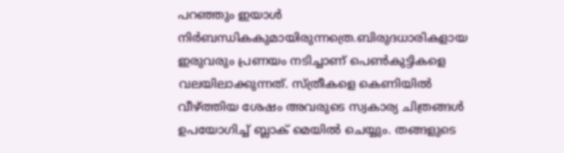പറഞ്ഞും ഇയാൾ നിർബന്ധികകുമായിരുന്നത്രെ.ബിരുദധാരികളായ ഇരുവരും പ്രണയം നടിച്ചാണ് പെൺകുട്ടികളെ വലയിലാക്കുന്നത്. സ്ത്രീകളെ കെണിയിൽ വീഴ്ത്തിയ ശേഷം അവരുടെ സ്വകാര്യ ചിത്രങ്ങൾ ഉപയോഗിച്ച് ബ്ലാക് മെയിൽ ചെയ്യും. തങ്ങളുടെ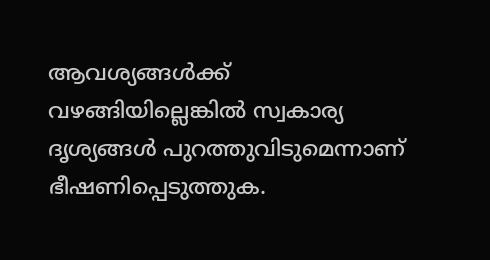ആവശ്യങ്ങൾക്ക് വഴങ്ങിയില്ലെങ്കിൽ സ്വകാര്യ ദൃശ്യങ്ങൾ പുറത്തുവിടുമെന്നാണ് ഭീഷണിപ്പെടുത്തുക.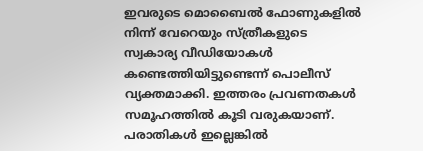ഇവരുടെ മൊബൈൽ ഫോണുകളിൽ നിന്ന് വേറെയും സ്ത്രീകളുടെ സ്വകാര്യ വീഡിയോകൾ കണ്ടെത്തിയിട്ടുണ്ടെന്ന് പൊലീസ് വ്യക്തമാക്കി. ഇത്തരം പ്രവണതകൾ സമൂഹത്തിൽ കൂടി വരുകയാണ്. പരാതികൾ ഇല്ലെങ്കിൽ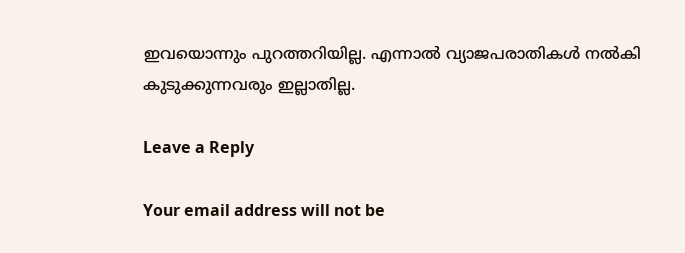ഇവയൊന്നും പുറത്തറിയില്ല. എന്നാൽ വ്യാജപരാതികൾ നൽകി കുടുക്കുന്നവരും ഇല്ലാതില്ല.

Leave a Reply

Your email address will not be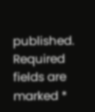published. Required fields are marked *